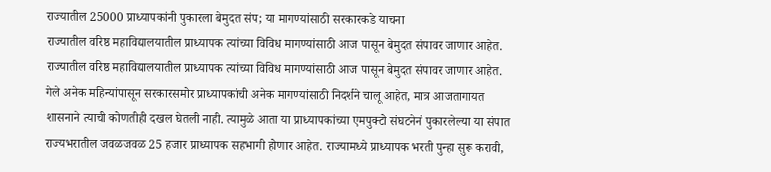राज्यातील 25000 प्राध्यापकांनी पुकारला बेमुदत संप; या मागण्यांसाठी सरकारकडे याचना
राज्यातील वरिष्ठ महाविद्यालयातील प्राध्यापक त्यांच्या विविध मागण्यांसाठी आज पासून बेमुदत संपावर जाणार आहेत.
राज्यातील वरिष्ठ महाविद्यालयातील प्राध्यापक त्यांच्या विविध मागण्यांसाठी आज पासून बेमुदत संपावर जाणार आहेत. गेले अनेक महिन्यांपासून सरकारसमोर प्राध्यापकांची अनेक मागण्यांसाठी निदर्शने चालू आहेत, मात्र आजतागायत शासनाने त्याची कोणतीही दखल घेतली नाही. त्यामुळे आता या प्राध्यापकांच्या एमपुक्टो संघटनेनं पुकारलेल्या या संपात राज्यभरातील जवळजवळ 25 हजार प्राध्यापक सहभागी होणार आहेत. राज्यामध्ये प्राध्यापक भरती पुन्हा सुरू करावी,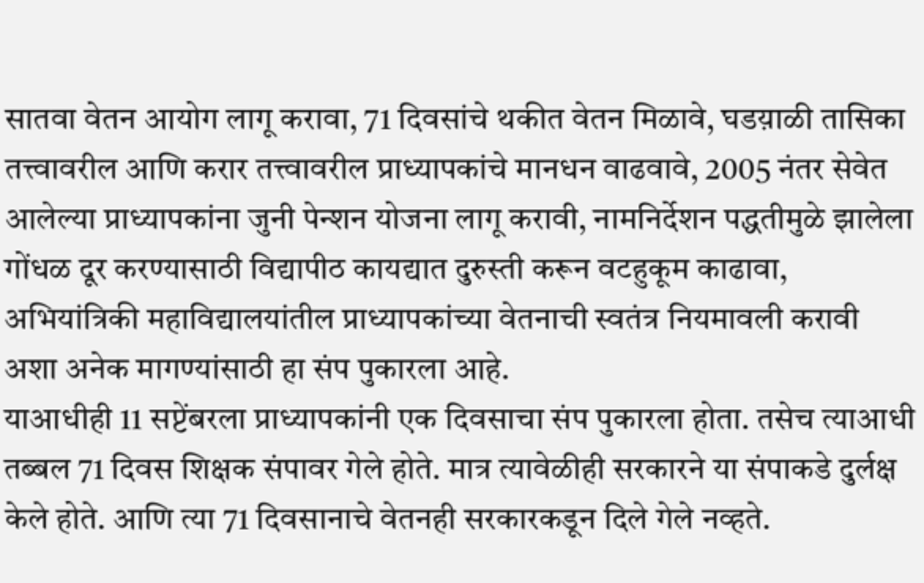सातवा वेतन आयोग लागू करावा, 71 दिवसांचे थकीत वेतन मिळावे, घडय़ाळी तासिका तत्त्वावरील आणि करार तत्त्वावरील प्राध्यापकांचे मानधन वाढवावे, 2005 नंतर सेवेत आलेल्या प्राध्यापकांना जुनी पेन्शन योजना लागू करावी, नामनिर्देशन पद्धतीमुळे झालेला गोंधळ दूर करण्यासाठी विद्यापीठ कायद्यात दुरुस्ती करून वटहुकूम काढावा, अभियांत्रिकी महाविद्यालयांतील प्राध्यापकांच्या वेतनाची स्वतंत्र नियमावली करावी अशा अनेक मागण्यांसाठी हा संप पुकारला आहे.
याआधीही 11 सप्टेंबरला प्राध्यापकांनी एक दिवसाचा संप पुकारला होता. तसेच त्याआधी तब्बल 71 दिवस शिक्षक संपावर गेले होते. मात्र त्यावेळीही सरकारने या संपाकडे दुर्लक्ष केले होते. आणि त्या 71 दिवसानाचे वेतनही सरकारकडून दिले गेले नव्हते.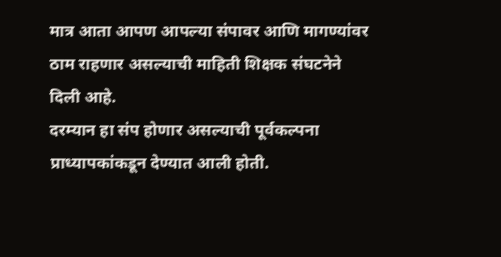मात्र आता आपण आपल्या संपावर आणि मागण्यांवर ठाम राहणार असल्याची माहिती शिक्षक संघटनेने दिली आहे.
दरम्यान हा संप होणार असल्याची पूर्वकल्पना प्राध्यापकांकडून देण्यात आली होती.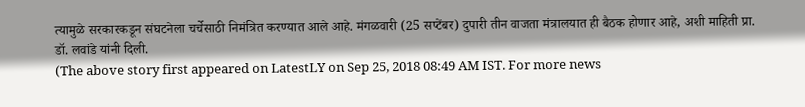त्यामुळे सरकारकडून संघटनेला चर्चेसाठी निमंत्रित करण्यात आले आहे. मंगळवारी (25 सप्टेंबर) दुपारी तीन वाजता मंत्रालयात ही बैठक होणार आहे, अशी माहिती प्रा. डॉ. लवांडे यांनी दिली.
(The above story first appeared on LatestLY on Sep 25, 2018 08:49 AM IST. For more news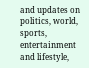and updates on politics, world, sports, entertainment and lifestyle,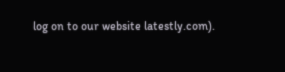log on to our website latestly.com).